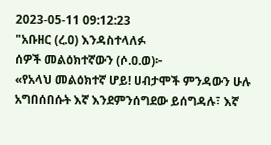2023-05-11 09:12:23
"አቡዘር (ረ.ዐ) እንዳስተላለፉ
ሰዎች መልዕክተኛውን (ሶ.ዐ.ወ)፦
«የአላህ መልዕክተኛ ሆይ! ሀብታሞች ምንዳውን ሁሉ አግበሰበሱት እኛ እንደምንሰግደው ይሰግዳሉ፣ እኛ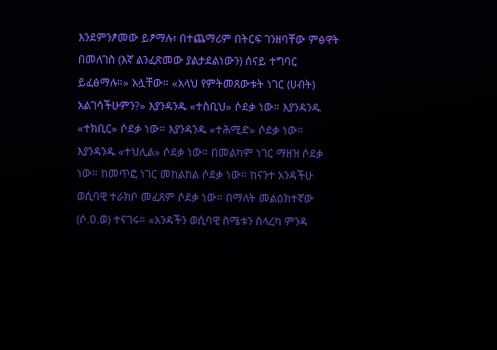እንደምንፆመው ይፆማሉ፣ በተጨማሪም በትርፍ ገንዘባቸው ምፅዋት በመለገስ (እኛ ልንፈጽመው ያልታደልነውን) ሰናይ ተግባር ይፈፅማሉ።» አሏቸው። «አላህ የምትመጸውቱት ነገር (ሀብት) አልገሳችሁምን?» እያንዳንዱ «ተስቢህ» ሶደቃ ነው። እያንዳንዱ «ተክቢር» ሶደቃ ነው። እያንዳንዱ «ተሕሚድ» ሶደቃ ነው። እያንዳንዱ «ተህሊል» ሶደቃ ነው። በመልካም ነገር ማዘዝ ሶደቃ ነው። ከመጥፎ ነገር መከልከል ሶደቃ ነው። ከናንተ አንዳችሁ ወሲባዊ ተራክቦ መፈጸም ሶደቃ ነው። በማለት መልዕክተኛው (ሶ.ዐ.ወ) ተናገሩ። «አንዳችን ወሲባዊ ስሜቱን ስላረካ ምንዳ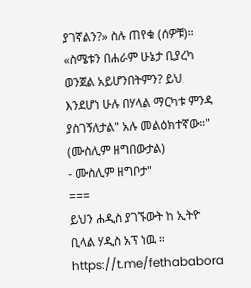ያገኛልን?» ስሉ ጠየቁ (ሰዎቹ)። «ስሜቱን በሐራም ሁኔታ ቢያረካ ወንጀል አይሆንበትምን? ይህ እንደሆነ ሁሉ በሃላል ማርካቱ ምንዳ ያስገኝለታል" አሉ መልዕክተኛው።"
(ሙስሊም ዘግበውታል)
- ሙስሊም ዘግቦታ"
===
ይህን ሐዲስ ያገኙውት ከ ኢትዮ ቢላል ሃዲስ አፕ ነዉ ።
https://t.me/fethababora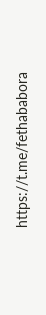https://t.me/fethababora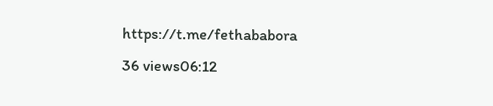https://t.me/fethababora
36 views06:12